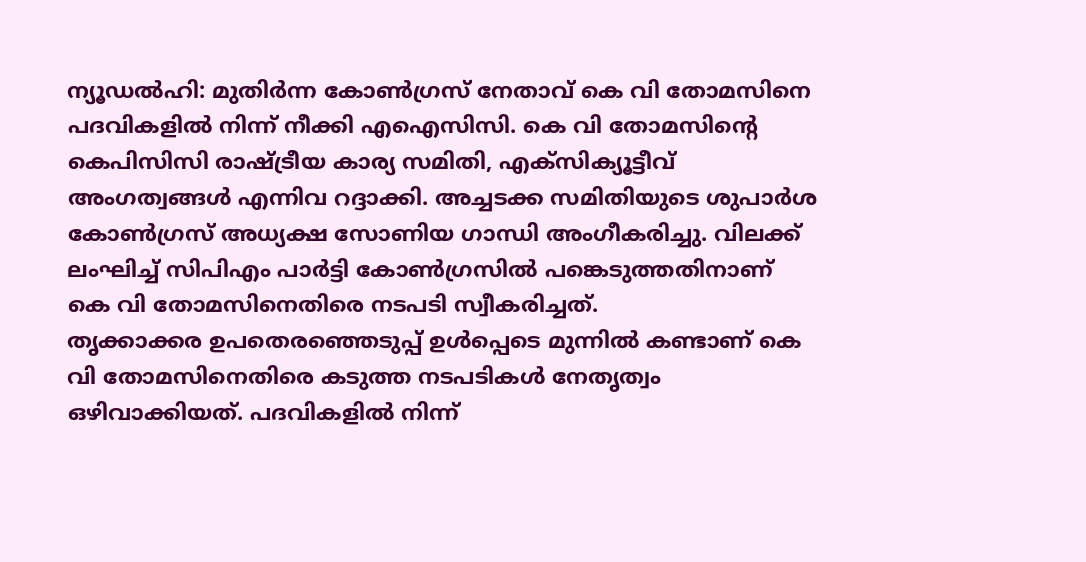ന്യൂഡൽഹി: മുതിർന്ന കോൺഗ്രസ് നേതാവ് കെ വി തോമസിനെ പദവികളിൽ നിന്ന് നീക്കി എഐസിസി. കെ വി തോമസിന്റെ കെപിസിസി രാഷ്ട്രീയ കാര്യ സമിതി, എക്സിക്യൂട്ടീവ് അംഗത്വങ്ങൾ എന്നിവ റദ്ദാക്കി. അച്ചടക്ക സമിതിയുടെ ശുപാർശ കോൺഗ്രസ് അധ്യക്ഷ സോണിയ ഗാന്ധി അംഗീകരിച്ചു. വിലക്ക് ലംഘിച്ച് സിപിഎം പാർട്ടി കോൺഗ്രസിൽ പങ്കെടുത്തതിനാണ് കെ വി തോമസിനെതിരെ നടപടി സ്വീകരിച്ചത്.
തൃക്കാക്കര ഉപതെരഞ്ഞെടുപ്പ് ഉൾപ്പെടെ മുന്നിൽ കണ്ടാണ് കെ വി തോമസിനെതിരെ കടുത്ത നടപടികൾ നേതൃത്വം ഒഴിവാക്കിയത്. പദവികളിൽ നിന്ന്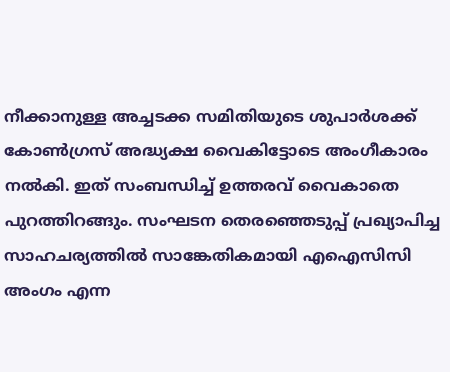നീക്കാനുള്ള അച്ചടക്ക സമിതിയുടെ ശുപാർശക്ക് കോൺഗ്രസ് അദ്ധ്യക്ഷ വൈകിട്ടോടെ അംഗീകാരം നൽകി. ഇത് സംബന്ധിച്ച് ഉത്തരവ് വൈകാതെ പുറത്തിറങ്ങും. സംഘടന തെരഞ്ഞെടുപ്പ് പ്രഖ്യാപിച്ച സാഹചര്യത്തിൽ സാങ്കേതികമായി എഐസിസി അംഗം എന്ന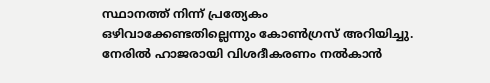സ്ഥാനത്ത് നിന്ന് പ്രത്യേകം ഒഴിവാക്കേണ്ടതില്ലെന്നും കോൺഗ്രസ് അറിയിച്ചു.
നേരിൽ ഹാജരായി വിശദീകരണം നൽകാൻ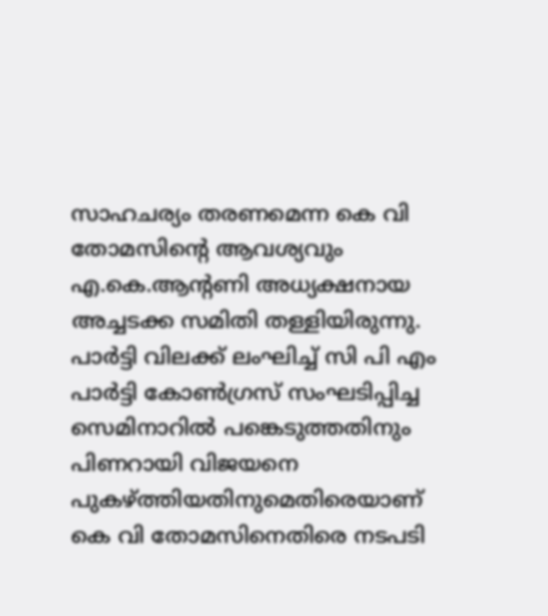സാഹചര്യം തരണമെന്ന കെ വി തോമസിന്റെ ആവശ്യവും എ.കെ.ആന്റണി അധ്യക്ഷനായ അച്ചടക്ക സമിതി തള്ളിയിരുന്നു. പാർട്ടി വിലക്ക് ലംഘിച്ച് സി പി എം പാർട്ടി കോൺഗ്രസ് സംഘടിപ്പിച്ച സെമിനാറിൽ പങ്കെടുത്തതിനും പിണറായി വിജയനെ പുകഴ്ത്തിയതിനുമെതിരെയാണ് കെ വി തോമസിനെതിരെ നടപടി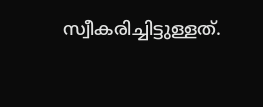സ്വീകരിച്ചിട്ടുള്ളത്.